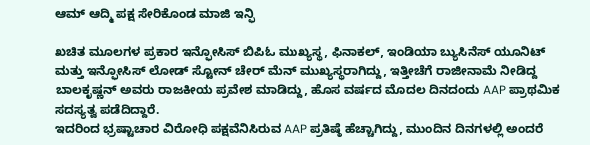ಆಮ್ ಆದ್ಮಿ ಪಕ್ಷ ಸೇರಿಕೊಂಡ ಮಾಜಿ ಇನ್ಫಿ

ಖಚಿತ ಮೂಲಗಳ ಪ್ರಕಾರ ಇನ್ಫೋಸಿಸ್ ಬಿಪಿಓ ಮುಖ್ಯಸ್ಥ, ಫಿನಾಕಲ್, ಇಂಡಿಯಾ ಬ್ಯುಸಿನೆಸ್ ಯೂನಿಟ್ ಮತ್ತು ಇನ್ಫೋಸಿಸ್ ಲೋಡ್ ಸ್ಟೋನ್ ಚೇರ್ ಮೆನ್ ಮುಖ್ಯಸ್ಥರಾಗಿದ್ದು, ಇತ್ತೀಚೆಗೆ ರಾಜೀನಾಮೆ ನೀಡಿದ್ದ ಬಾಲಕೃಷ್ಣನ್ ಅವರು ರಾಜಕೀಯ ಪ್ರವೇಶ ಮಾಡಿದ್ದು, ಹೊಸ ವರ್ಷದ ಮೊದಲ ದಿನದಂದು AAP ಪ್ರಾಥಮಿಕ ಸದಸ್ಯತ್ವ ಪಡೆದಿದ್ದಾರೆ.
ಇದರಿಂದ ಭ್ರಷ್ಟಾಚಾರ ವಿರೋಧಿ ಪಕ್ಷವೆನಿಸಿರುವ AAP ಪ್ರತಿಷ್ಠೆ ಹೆಚ್ಚಾಗಿದ್ದು, ಮುಂದಿನ ದಿನಗಳಲ್ಲಿ ಅಂದರೆ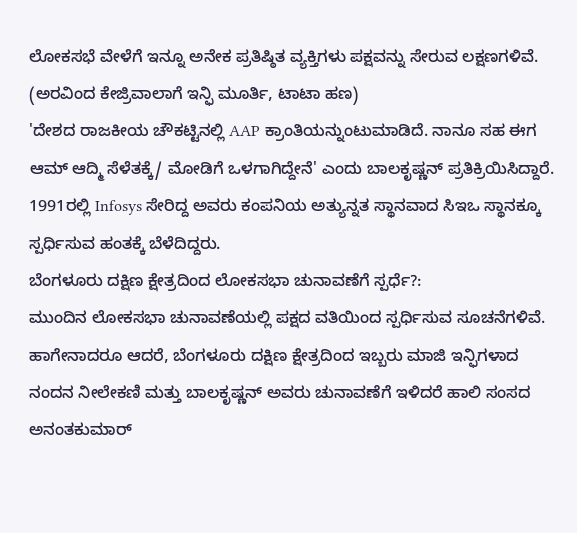ಲೋಕಸಭೆ ವೇಳೆಗೆ ಇನ್ನೂ ಅನೇಕ ಪ್ರತಿಷ್ಠಿತ ವ್ಯಕ್ತಿಗಳು ಪಕ್ಷವನ್ನು ಸೇರುವ ಲಕ್ಷಣಗಳಿವೆ. (ಅರವಿಂದ ಕೇಜ್ರಿವಾಲಾಗೆ ಇನ್ಫಿ ಮೂರ್ತಿ, ಟಾಟಾ ಹಣ)
'ದೇಶದ ರಾಜಕೀಯ ಚೌಕಟ್ಟಿನಲ್ಲಿ AAP ಕ್ರಾಂತಿಯನ್ನುಂಟುಮಾಡಿದೆ. ನಾನೂ ಸಹ ಈಗ ಆಮ್ ಆದ್ಮಿ ಸೆಳೆತಕ್ಕೆ/ ಮೋಡಿಗೆ ಒಳಗಾಗಿದ್ದೇನೆ' ಎಂದು ಬಾಲಕೃಷ್ಣನ್ ಪ್ರತಿಕ್ರಿಯಿಸಿದ್ದಾರೆ. 1991ರಲ್ಲಿ Infosys ಸೇರಿದ್ದ ಅವರು ಕಂಪನಿಯ ಅತ್ಯುನ್ನತ ಸ್ಥಾನವಾದ ಸಿಇಒ ಸ್ಥಾನಕ್ಕೂ ಸ್ಪರ್ಧಿಸುವ ಹಂತಕ್ಕೆ ಬೆಳೆದಿದ್ದರು.
ಬೆಂಗಳೂರು ದಕ್ಷಿಣ ಕ್ಷೇತ್ರದಿಂದ ಲೋಕಸಭಾ ಚುನಾವಣೆಗೆ ಸ್ಪರ್ಧೆ?:
ಮುಂದಿನ ಲೋಕಸಭಾ ಚುನಾವಣೆಯಲ್ಲಿ ಪಕ್ಷದ ವತಿಯಿಂದ ಸ್ಪರ್ಧಿಸುವ ಸೂಚನೆಗಳಿವೆ. ಹಾಗೇನಾದರೂ ಆದರೆ, ಬೆಂಗಳೂರು ದಕ್ಷಿಣ ಕ್ಷೇತ್ರದಿಂದ ಇಬ್ಬರು ಮಾಜಿ ಇನ್ಫಿಗಳಾದ ನಂದನ ನೀಲೇಕಣಿ ಮತ್ತು ಬಾಲಕೃಷ್ಣನ್ ಅವರು ಚುನಾವಣೆಗೆ ಇಳಿದರೆ ಹಾಲಿ ಸಂಸದ ಅನಂತಕುಮಾರ್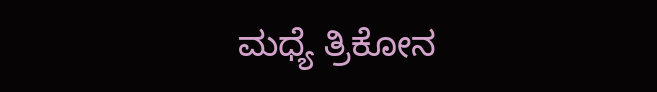ಮಧ್ಯೆ ತ್ರಿಕೋನ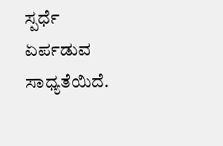ಸ್ಪರ್ಧೆ ಏರ್ಪಡುವ ಸಾಧ್ಯತೆಯಿದೆ.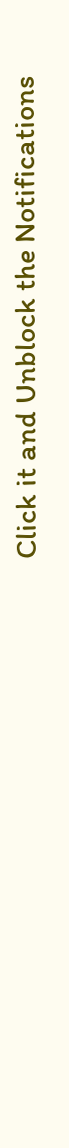Click it and Unblock the Notifications